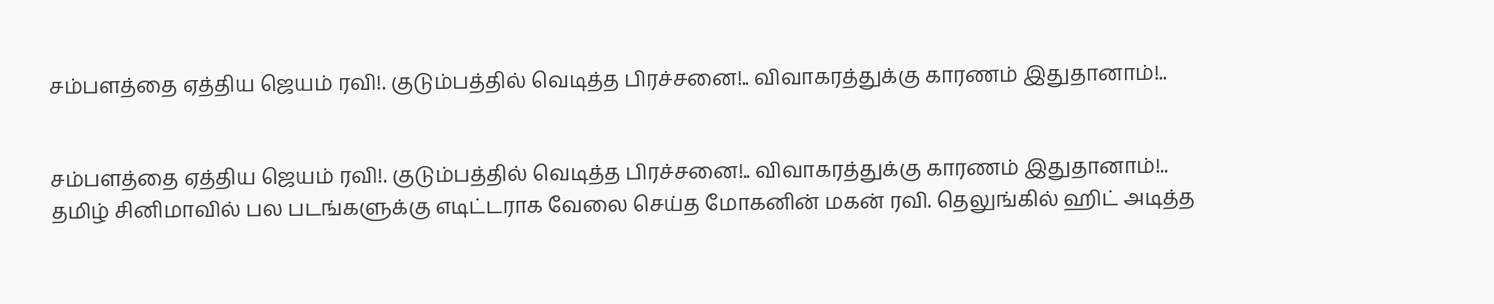சம்பளத்தை ஏத்திய ஜெயம் ரவி!. குடும்பத்தில் வெடித்த பிரச்சனை!.. விவாகரத்துக்கு காரணம் இதுதானாம்!..


சம்பளத்தை ஏத்திய ஜெயம் ரவி!. குடும்பத்தில் வெடித்த பிரச்சனை!.. விவாகரத்துக்கு காரணம் இதுதானாம்!..
தமிழ் சினிமாவில் பல படங்களுக்கு எடிட்டராக வேலை செய்த மோகனின் மகன் ரவி. தெலுங்கில் ஹிட் அடித்த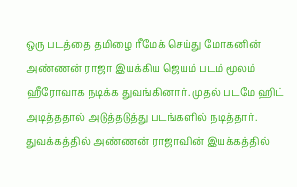ஒரு படத்தை தமிழை ரீமேக் செய்து மோகனின் அண்ணன் ராஜா இயக்கிய ஜெயம் படம் மூலம் ஹீரோவாக நடிக்க துவங்கினார். முதல் படமே ஹிட் அடித்ததால் அடுத்தடுத்து படங்களில் நடித்தார். துவக்கத்தில் அண்ணன் ராஜாவின் இயக்கத்தில்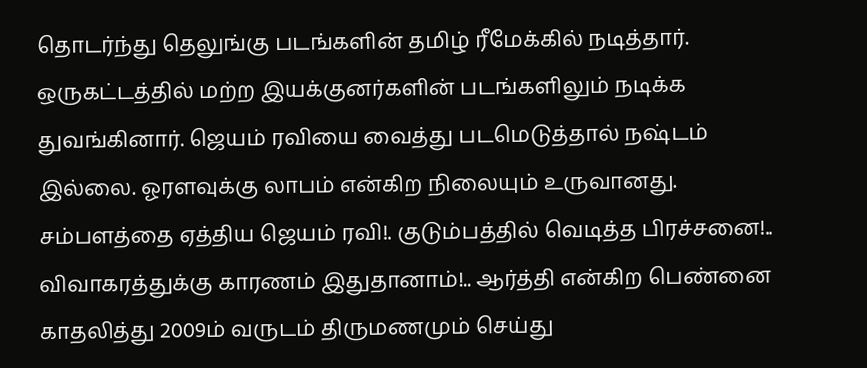தொடர்ந்து தெலுங்கு படங்களின் தமிழ் ரீமேக்கில் நடித்தார். ஒருகட்டத்தில் மற்ற இயக்குனர்களின் படங்களிலும் நடிக்க துவங்கினார். ஜெயம் ரவியை வைத்து படமெடுத்தால் நஷ்டம் இல்லை. ஓரளவுக்கு லாபம் என்கிற நிலையும் உருவானது. சம்பளத்தை ஏத்திய ஜெயம் ரவி!. குடும்பத்தில் வெடித்த பிரச்சனை!.. விவாகரத்துக்கு காரணம் இதுதானாம்!.. ஆர்த்தி என்கிற பெண்னை காதலித்து 2009ம் வருடம் திருமணமும் செய்து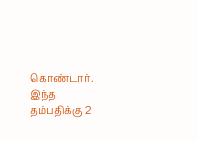கொண்டார். இந்த தம்பதிக்கு 2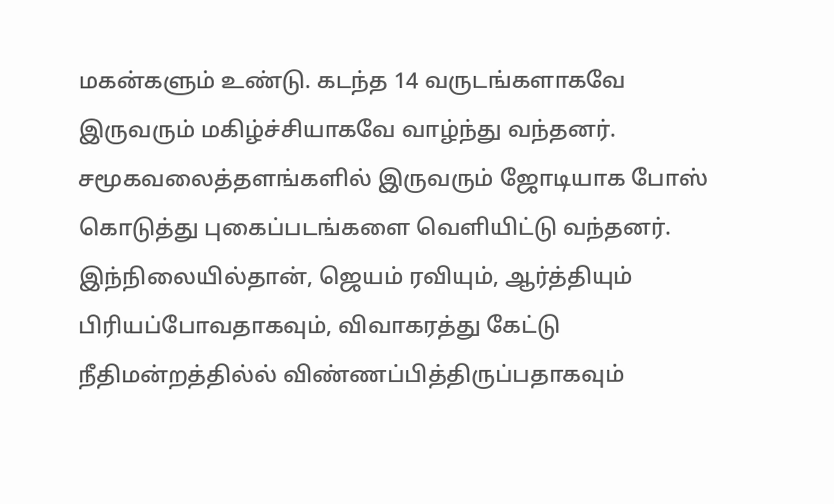மகன்களும் உண்டு. கடந்த 14 வருடங்களாகவே இருவரும் மகிழ்ச்சியாகவே வாழ்ந்து வந்தனர். சமூகவலைத்தளங்களில் இருவரும் ஜோடியாக போஸ் கொடுத்து புகைப்படங்களை வெளியிட்டு வந்தனர். இந்நிலையில்தான், ஜெயம் ரவியும், ஆர்த்தியும் பிரியப்போவதாகவும், விவாகரத்து கேட்டு நீதிமன்றத்தில்ல் விண்ணப்பித்திருப்பதாகவும்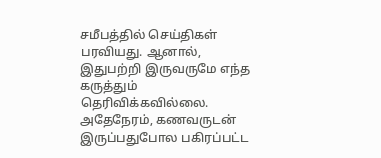சமீபத்தில் செய்திகள் பரவியது. ஆனால், இதுபற்றி இருவருமே எந்த கருத்தும் தெரிவிக்கவில்லை. அதேநேரம், கணவருடன் இருப்பதுபோல பகிரப்பட்ட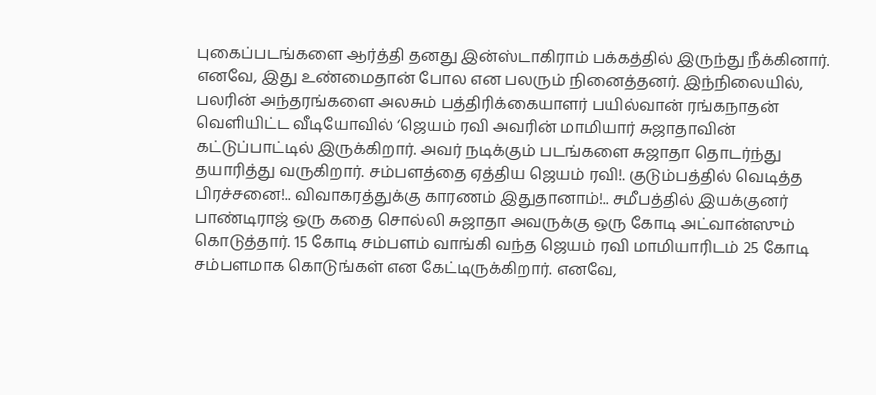புகைப்படங்களை ஆர்த்தி தனது இன்ஸ்டாகிராம் பக்கத்தில் இருந்து நீக்கினார்.   எனவே, இது உண்மைதான் போல என பலரும் நினைத்தனர். இந்நிலையில், பலரின் அந்தரங்களை அலசும் பத்திரிக்கையாளர் பயில்வான் ரங்கநாதன் வெளியிட்ட வீடியோவில் ‘ஜெயம் ரவி அவரின் மாமியார் சுஜாதாவின் கட்டுப்பாட்டில் இருக்கிறார். அவர் நடிக்கும் படங்களை சுஜாதா தொடர்ந்து தயாரித்து வருகிறார். சம்பளத்தை ஏத்திய ஜெயம் ரவி!. குடும்பத்தில் வெடித்த பிரச்சனை!.. விவாகரத்துக்கு காரணம் இதுதானாம்!.. சமீபத்தில் இயக்குனர் பாண்டிராஜ் ஒரு கதை சொல்லி சுஜாதா அவருக்கு ஒரு கோடி அட்வான்ஸும் கொடுத்தார். 15 கோடி சம்பளம் வாங்கி வந்த ஜெயம் ரவி மாமியாரிடம் 25 கோடி சம்பளமாக கொடுங்கள் என கேட்டிருக்கிறார். எனவே,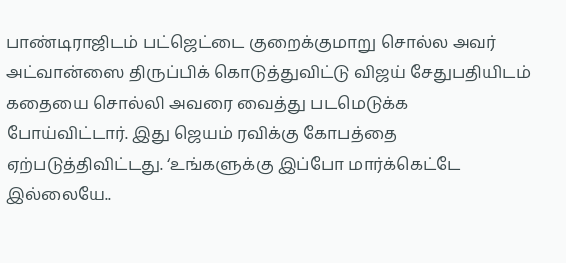பாண்டிராஜிடம் பட்ஜெட்டை குறைக்குமாறு சொல்ல அவர் அட்வான்ஸை திருப்பிக் கொடுத்துவிட்டு விஜய் சேதுபதியிடம் கதையை சொல்லி அவரை வைத்து படமெடுக்க போய்விட்டார். இது ஜெயம் ரவிக்கு கோபத்தை ஏற்படுத்திவிட்டது. ‘உங்களுக்கு இப்போ மார்க்கெட்டே இல்லையே..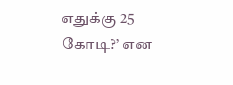எதுக்கு 25 கோடி?’ என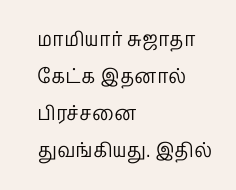மாமியார் சுஜாதா கேட்க இதனால் பிரச்சனை துவங்கியது. இதில்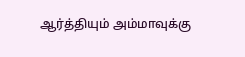ஆர்த்தியும் அம்மாவுக்கு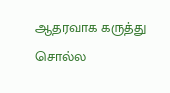ஆதரவாக கருத்து சொல்ல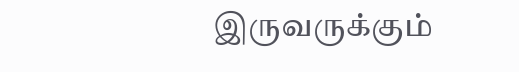இருவருக்கும்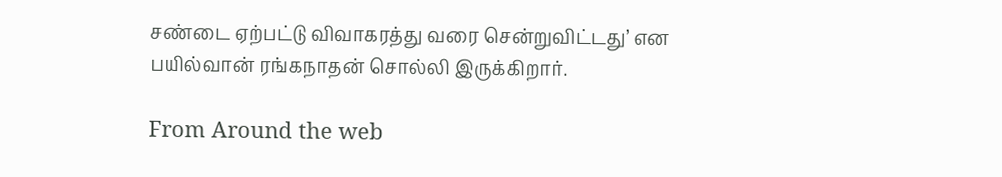சண்டை ஏற்பட்டு விவாகரத்து வரை சென்றுவிட்டது’ என பயில்வான் ரங்கநாதன் சொல்லி இருக்கிறார்.

From Around the web